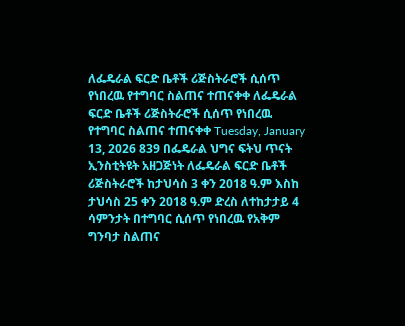ለፌዴራል ፍርድ ቤቶች ሪጅስትራሮች ሲሰጥ የነበረዉ የተግባር ስልጠና ተጠናቀቀ ለፌዴራል ፍርድ ቤቶች ሪጅስትራሮች ሲሰጥ የነበረዉ የተግባር ስልጠና ተጠናቀቀ Tuesday, January 13, 2026 839 በፌዴራል ህግና ፍትህ ጥናት ኢንስቲትዩት አዘጋጅነት ለፌዴራል ፍርድ ቤቶች ሪጅስትራሮች ከታህሳስ 3 ቀን 2018 ዓ.ም እስከ ታህሳስ 25 ቀን 2018 ዓ.ም ድረስ ለተከታታይ 4 ሳምንታት በተግባር ሲሰጥ የነበረዉ የአቅም ግንባታ ስልጠና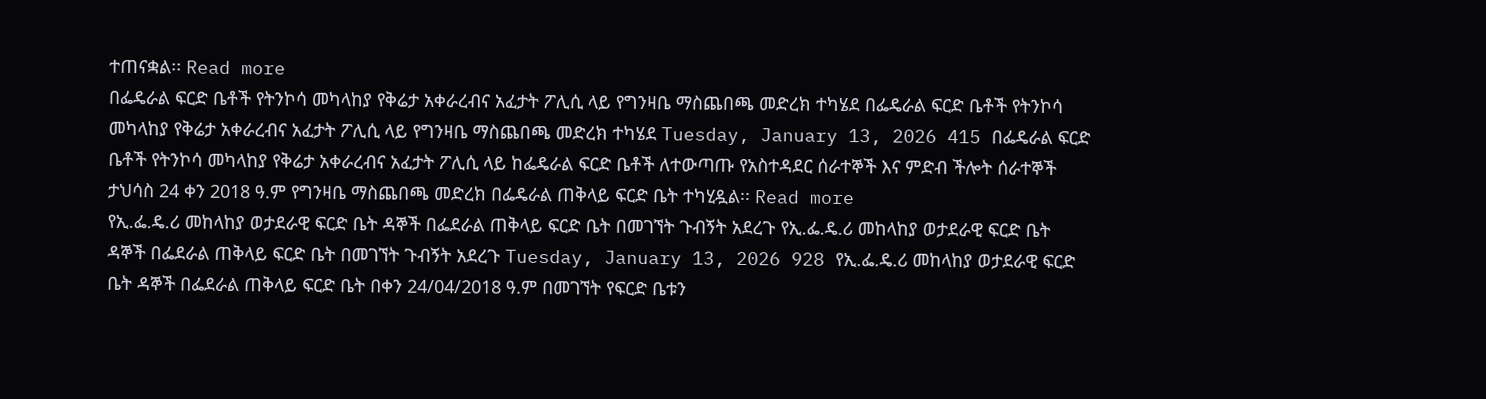ተጠናቋል፡፡ Read more
በፌዴራል ፍርድ ቤቶች የትንኮሳ መካላከያ የቅሬታ አቀራረብና አፈታት ፖሊሲ ላይ የግንዛቤ ማስጨበጫ መድረክ ተካሄደ በፌዴራል ፍርድ ቤቶች የትንኮሳ መካላከያ የቅሬታ አቀራረብና አፈታት ፖሊሲ ላይ የግንዛቤ ማስጨበጫ መድረክ ተካሄደ Tuesday, January 13, 2026 415 በፌዴራል ፍርድ ቤቶች የትንኮሳ መካላከያ የቅሬታ አቀራረብና አፈታት ፖሊሲ ላይ ከፌዴራል ፍርድ ቤቶች ለተውጣጡ የአስተዳደር ሰራተኞች እና ምድብ ችሎት ሰራተኞች ታህሳስ 24 ቀን 2018 ዓ.ም የግንዛቤ ማስጨበጫ መድረክ በፌዴራል ጠቅላይ ፍርድ ቤት ተካሂዷል፡፡ Read more
የኢ.ፌ.ዴ.ሪ መከላከያ ወታደራዊ ፍርድ ቤት ዳኞች በፌደራል ጠቅላይ ፍርድ ቤት በመገኘት ጉብኝት አደረጉ የኢ.ፌ.ዴ.ሪ መከላከያ ወታደራዊ ፍርድ ቤት ዳኞች በፌደራል ጠቅላይ ፍርድ ቤት በመገኘት ጉብኝት አደረጉ Tuesday, January 13, 2026 928 የኢ.ፌ.ዴ.ሪ መከላከያ ወታደራዊ ፍርድ ቤት ዳኞች በፌደራል ጠቅላይ ፍርድ ቤት በቀን 24/04/2018 ዓ.ም በመገኘት የፍርድ ቤቱን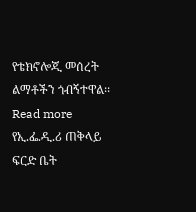የቴክኖሎጂ መሰረት ልማቶችን ጎብኝተዋል፡፡ Read more
የኢ.ፌ.ዲ.ሪ ጠቅላይ ፍርድ ቤት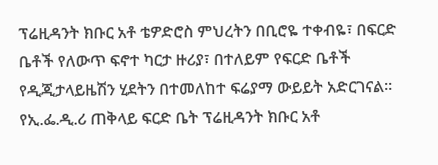ፕሬዚዳንት ክቡር አቶ ቴዎድሮስ ምህረትን በቢሮዬ ተቀብዬ፣ በፍርድ ቤቶች የለውጥ ፍኖተ ካርታ ዙሪያ፣ በተለይም የፍርድ ቤቶች የዲጂታላይዜሽን ሂደትን በተመለከተ ፍሬያማ ውይይት አድርገናል። የኢ.ፌ.ዲ.ሪ ጠቅላይ ፍርድ ቤት ፕሬዚዳንት ክቡር አቶ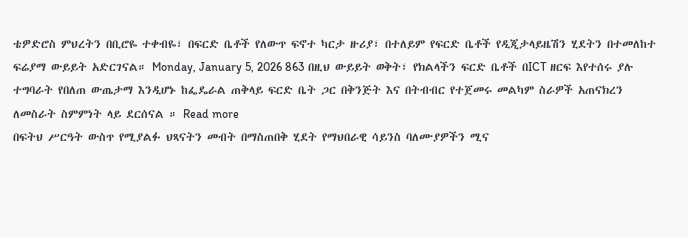ቴዎድሮስ ምህረትን በቢሮዬ ተቀብዬ፣ በፍርድ ቤቶች የለውጥ ፍኖተ ካርታ ዙሪያ፣ በተለይም የፍርድ ቤቶች የዲጂታላይዜሽን ሂደትን በተመለከተ ፍሬያማ ውይይት አድርገናል። Monday, January 5, 2026 863 በዚህ ውይይት ወቅት፣ የክልላችን ፍርድ ቤቶች በICT ዘርፍ እየተሰሩ ያሉ ተግባራት የበለጠ ውጤታማ እንዲሆኑ ከፌዴራል ጠቅላይ ፍርድ ቤት ጋር በቅንጅት እና በትብብር የተጀመሩ መልካም ስራዎች አጠናክረን ለመስራት ስምምነት ላይ ደርሰናል ። Read more
በፍትህ ሥርዓት ውስጥ የሚያልፉ ህጻናትን መብት በማስጠበቅ ሂደት የማህበራዊ ሳይንስ ባለሙያዎችን ሚና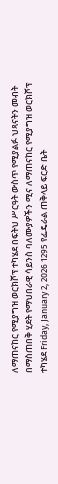ለማጠናከር የሚያግዝ ወርክሾፕ ተካሄደ በፍትህ ሥርዓት ውስጥ የሚያልፉ ህጻናትን መብት በማስጠበቅ ሂደት የማህበራዊ ሳይንስ ባለሙያዎችን ሚና ለማጠናከር የሚያግዝ ወርክሾፕ ተካሄደ Friday, January 2, 2026 1295 የፌዴራል ጠቅላይ ፍርድ ቤት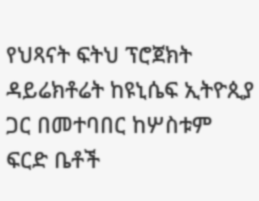የህጻናት ፍትህ ፕሮጀክት ዳይሬክቶሬት ከዩኒሴፍ ኢትዮጲያ ጋር በመተባበር ከሦስቱም ፍርድ ቤቶች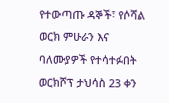የተውጣጡ ዳኞች፣ የሶሻል ወርክ ምሁራን እና ባለሙያዎች የተሳተፉበት ወርክሾፕ ታህሳስ 23 ቀን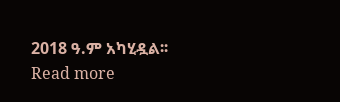2018 ዓ.ም አካሂዷል፡፡ Read more